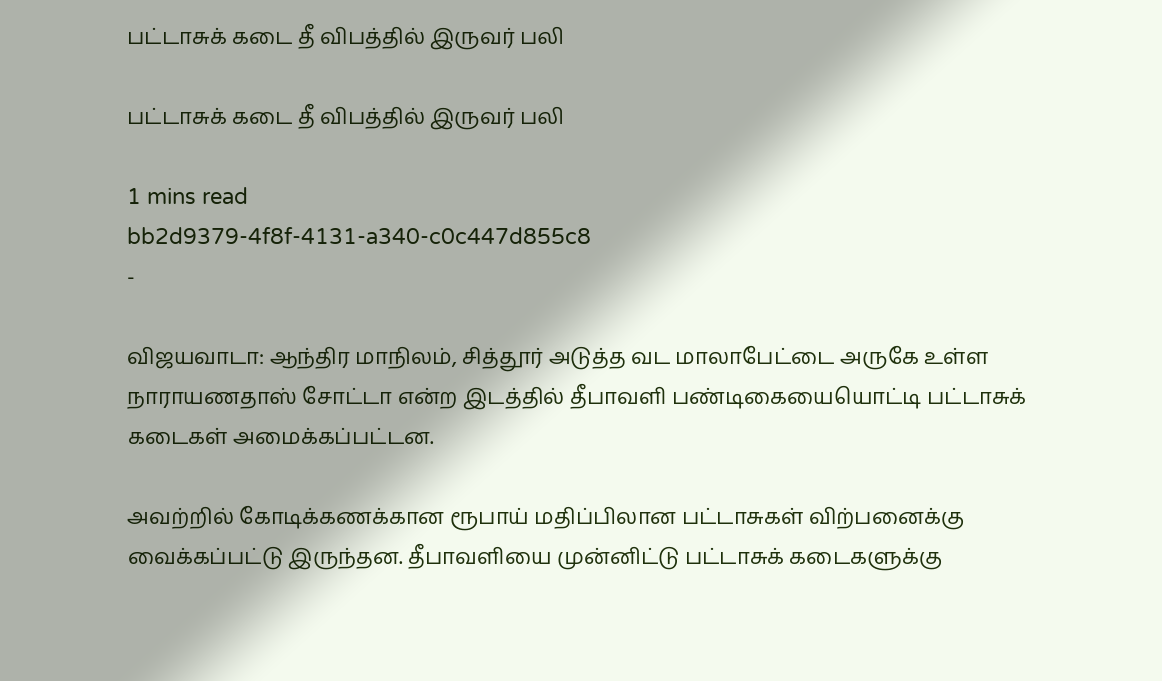பட்டாசுக் கடை தீ விபத்தில் இருவர் பலி

பட்டாசுக் கடை தீ விபத்தில் இருவர் பலி

1 mins read
bb2d9379-4f8f-4131-a340-c0c447d855c8
-

விஜயவாடா: ஆந்திர மாநிலம், சித்தூர் அடுத்த வட மாலாபேட்டை அருகே உள்ள நாராயணதாஸ் சோட்டா என்ற இடத்தில் தீபாவளி பண்டிகையையொட்டி பட்டாசுக் கடைகள் அமைக்கப்பட்டன.

அவற்றில் கோடிக்கணக்கான ரூபாய் மதிப்பிலான பட்டாசுகள் விற்பனைக்கு வைக்கப்பட்டு இருந்தன. தீபாவளியை முன்னிட்டு பட்டாசுக் கடைகளுக்கு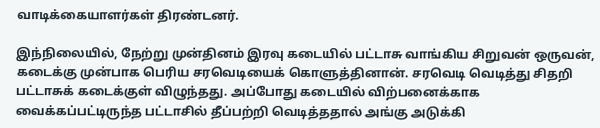வாடிக்கையாளர்கள் திரண்டனர்.

இந்நிலையில், நேற்று முன்தினம் இரவு கடையில் பட்டாசு வாங்கிய சிறுவன் ஒருவன், கடைக்கு முன்பாக பெரிய சரவெடியைக் கொளுத்தினான். சரவெடி வெடித்து சிதறி பட்டாசுக் கடைக்குள் விழுந்தது. அப்போது கடையில் விற்பனைக்காக வைக்கப்பட்டிருந்த பட்டாசில் தீப்பற்றி வெடித்ததால் அங்கு அடுக்கி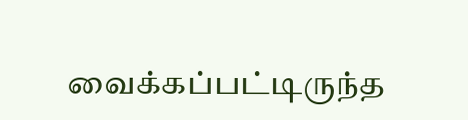வைக்கப்பட்டிருந்த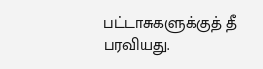பட்டாசுகளுக்குத் தீ பரவியது.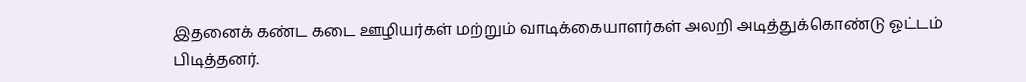இதனைக் கண்ட கடை ஊழியர்கள் மற்றும் வாடிக்கையாளர்கள் அலறி அடித்துக்கொண்டு ஓட்டம் பிடித்தனர்.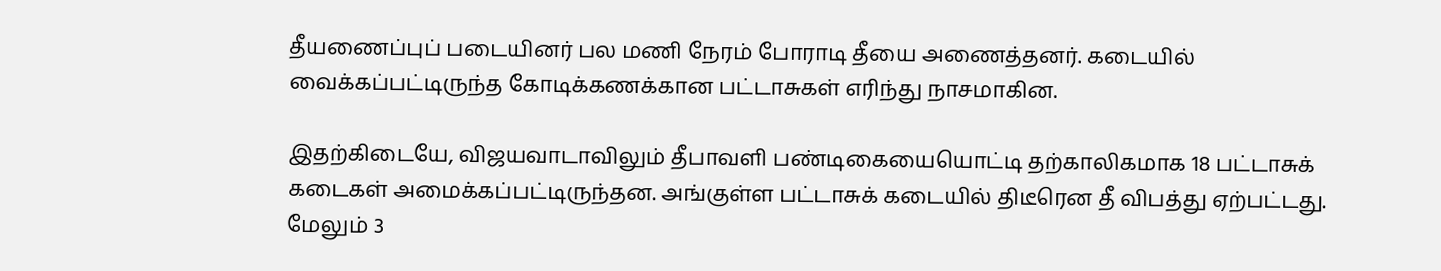தீயணைப்புப் படையினர் பல மணி நேரம் போராடி தீயை அணைத்தனர். கடையில் வைக்கப்பட்டிருந்த கோடிக்கணக்கான பட்டாசுகள் எரிந்து நாசமாகின.

இதற்கிடையே, விஜயவாடாவிலும் தீபாவளி பண்டிகையையொட்டி தற்காலிகமாக 18 பட்டாசுக் கடைகள் அமைக்கப்பட்டிருந்தன. அங்குள்ள பட்டாசுக் கடையில் திடீரென தீ விபத்து ஏற்பட்டது. மேலும் 3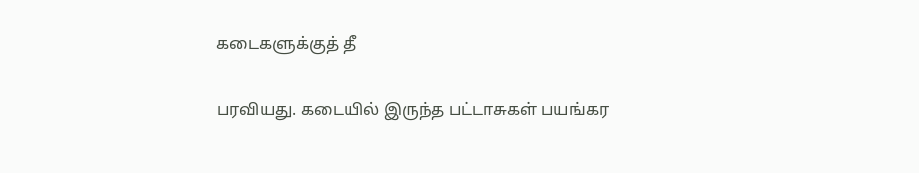கடைகளுக்குத் தீ

பரவியது. கடையில் இருந்த பட்டாசுகள் பயங்கர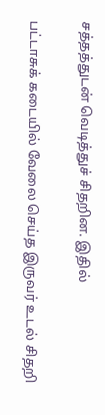சத்தத்துடன் வெடித்துச் சிதறின. இதில்

பட்டாசுக் கடையில் வேலை செய்த இருவர் உடல் சிதறி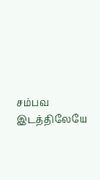சம்பவ இடத்திலேயே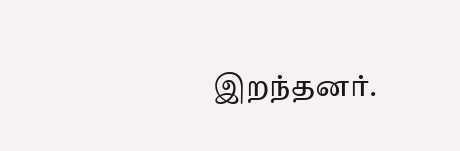இறந்தனர்.